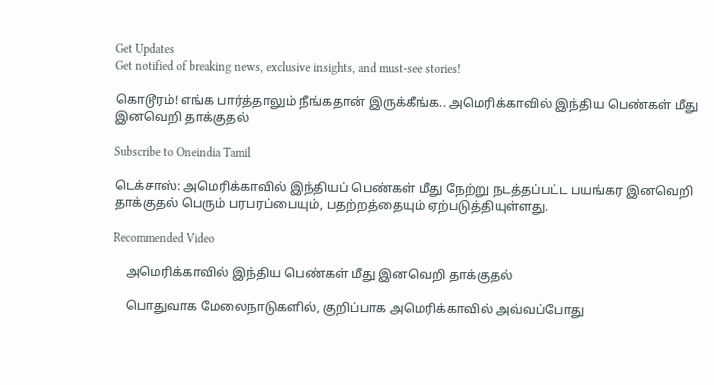Get Updates
Get notified of breaking news, exclusive insights, and must-see stories!

கொடூரம்! எங்க பார்த்தாலும் நீங்கதான் இருக்கீங்க.. அமெரிக்காவில் இந்திய பெண்கள் மீது இனவெறி தாக்குதல்

Subscribe to Oneindia Tamil

டெக்சாஸ்: அமெரிக்காவில் இந்தியப் பெண்கள் மீது நேற்று நடத்தப்பட்ட பயங்கர இனவெறி தாக்குதல் பெரும் பரபரப்பையும், பதற்றத்தையும் ஏற்படுத்தியுள்ளது.

Recommended Video

    அமெரிக்காவில் இந்திய பெண்கள் மீது இனவெறி தாக்குதல்

    பொதுவாக மேலைநாடுகளில், குறிப்பாக அமெரிக்காவில் அவ்வப்போது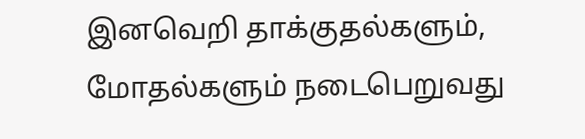இனவெறி தாக்குதல்களும், மோதல்களும் நடைபெறுவது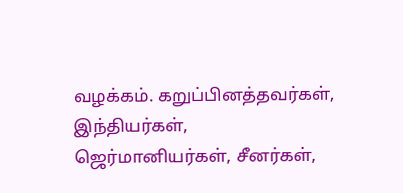வழக்கம். கறுப்பினத்தவர்கள், இந்தியர்கள், ஜெர்மானியர்கள், சீனர்கள்,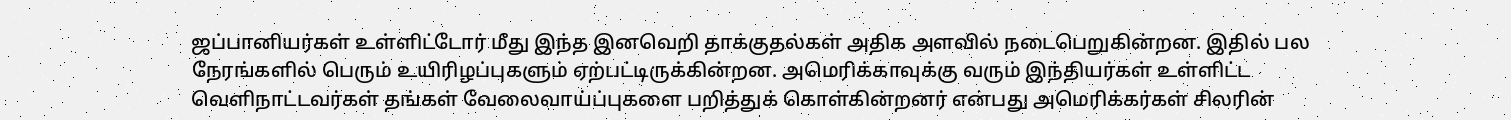ஜப்பானியர்கள் உள்ளிட்டோர் மீது இந்த இனவெறி தாக்குதல்கள் அதிக அளவில் நடைபெறுகின்றன. இதில் பல நேரங்களில் பெரும் உயிரிழப்புகளும் ஏற்பட்டிருக்கின்றன. அமெரிக்காவுக்கு வரும் இந்தியர்கள் உள்ளிட்ட வெளிநாட்டவர்கள் தங்கள் வேலைவாய்ப்புகளை பறித்துக் கொள்கின்றனர் என்பது அமெரிக்கர்கள் சிலரின்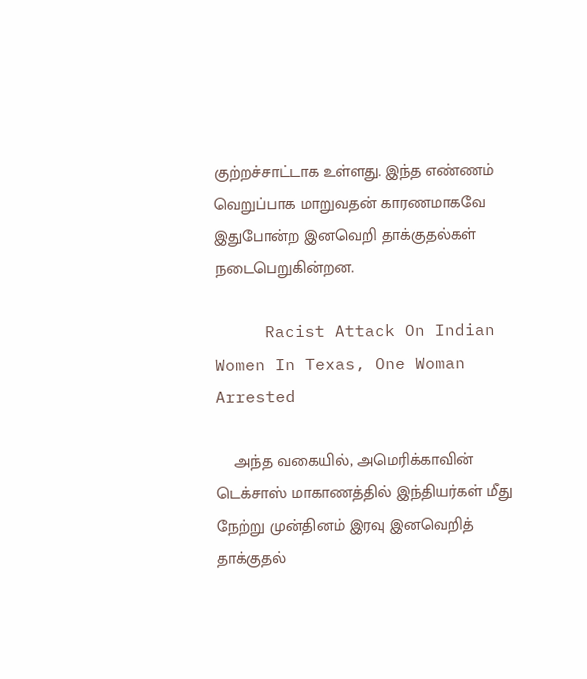குற்றச்சாட்டாக உள்ளது. இந்த எண்ணம் வெறுப்பாக மாறுவதன் காரணமாகவே இதுபோன்ற இனவெறி தாக்குதல்கள் நடைபெறுகின்றன.

     Racist Attack On Indian Women In Texas, One Woman Arrested

    அந்த வகையில், அமெரிக்காவின் டெக்சாஸ் மாகாணத்தில் இந்தியர்கள் மீது நேற்று முன்தினம் இரவு இனவெறித் தாக்குதல்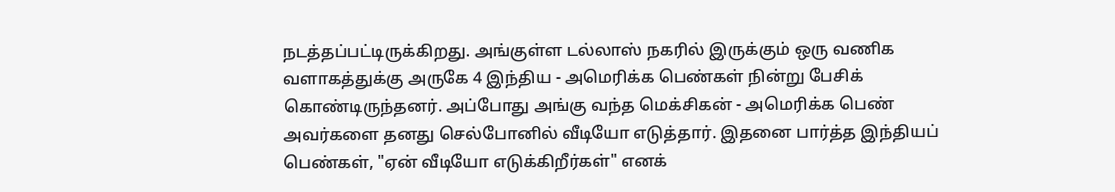நடத்தப்பட்டிருக்கிறது. அங்குள்ள டல்லாஸ் நகரில் இருக்கும் ஒரு வணிக வளாகத்துக்கு அருகே 4 இந்திய - அமெரிக்க பெண்கள் நின்று பேசிக் கொண்டிருந்தனர். அப்போது அங்கு வந்த மெக்சிகன் - அமெரிக்க பெண் அவர்களை தனது செல்போனில் வீடியோ எடுத்தார். இதனை பார்த்த இந்தியப் பெண்கள், "ஏன் வீடியோ எடுக்கிறீர்கள்" எனக்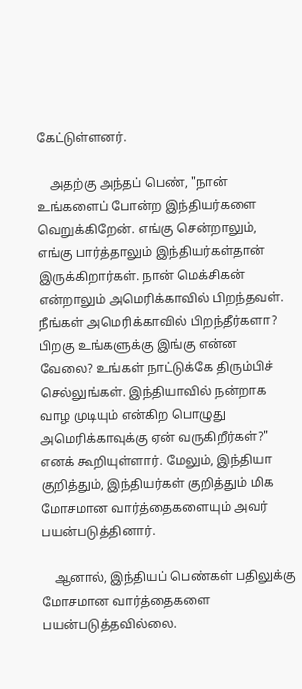கேட்டுள்ளனர்.

    அதற்கு அந்தப் பெண், "நான் உங்களைப் போன்ற இந்தியர்களை வெறுக்கிறேன். எங்கு சென்றாலும், எங்கு பார்த்தாலும் இந்தியர்கள்தான் இருக்கிறார்கள். நான் மெக்சிகன் என்றாலும் அமெரிக்காவில் பிறந்தவள். நீங்கள் அமெரிக்காவில் பிறந்தீர்களா? பிறகு உங்களுக்கு இங்கு என்ன வேலை? உங்கள் நாட்டுக்கே திரும்பிச் செல்லுங்கள். இந்தியாவில் நன்றாக வாழ முடியும் என்கிற பொழுது அமெரிக்காவுக்கு ஏன் வருகிறீர்கள்?" எனக் கூறியுள்ளார். மேலும், இந்தியா குறித்தும், இந்தியர்கள் குறித்தும் மிக மோசமான வார்த்தைகளையும் அவர் பயன்படுத்தினார்.

    ஆனால், இந்தியப் பெண்கள் பதிலுக்கு மோசமான வார்த்தைகளை பயன்படுத்தவில்லை.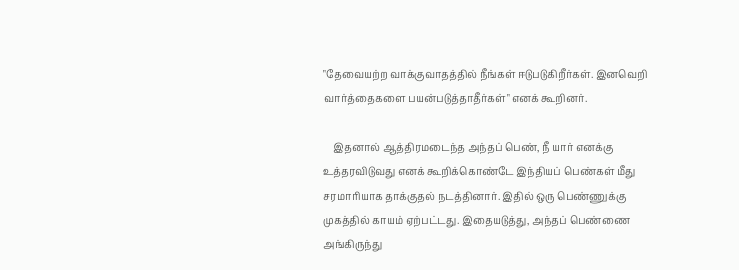"தேவையற்ற வாக்குவாதத்தில் நீங்கள் ஈடுபடுகிறீர்கள். இனவெறி வார்த்தைகளை பயன்படுத்தாதீர்கள்" எனக் கூறினர்.

    இதனால் ஆத்திரமடைந்த அந்தப் பெண், நீ யார் எனக்கு உத்தரவிடுவது எனக் கூறிக்கொண்டே இந்தியப் பெண்கள் மீது சரமாரியாக தாக்குதல் நடத்தினார். இதில் ஒரு பெண்ணுக்கு முகத்தில் காயம் ஏற்பட்டது. இதையடுத்து, அந்தப் பெண்ணை அங்கிருந்து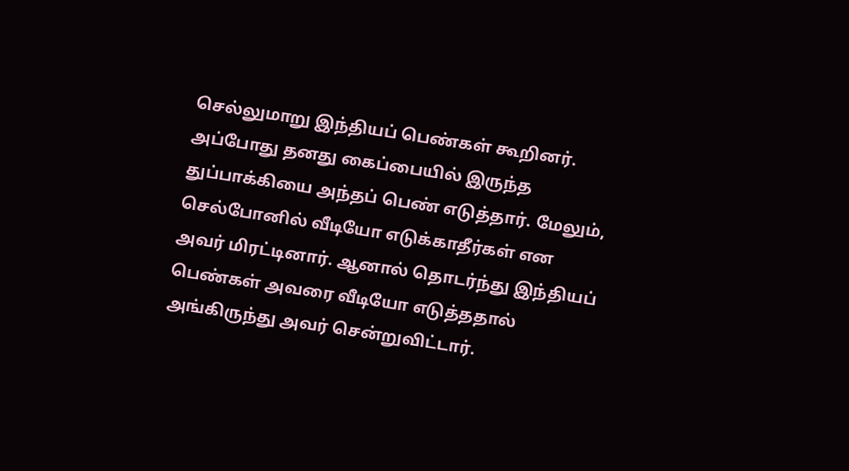செல்லுமாறு இந்தியப் பெண்கள் கூறினர். அப்போது தனது கைப்பையில் இருந்த துப்பாக்கியை அந்தப் பெண் எடுத்தார். மேலும், செல்போனில் வீடியோ எடுக்காதீர்கள் என அவர் மிரட்டினார். ஆனால் தொடர்ந்து இந்தியப் பெண்கள் அவரை வீடியோ எடுத்ததால் அங்கிருந்து அவர் சென்றுவிட்டார்.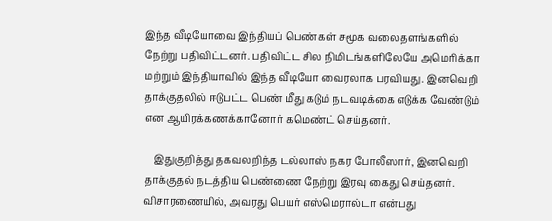இந்த வீடியோவை இந்தியப் பெண்கள் சமூக வலைதளங்களில் நேற்று பதிவிட்டனர். பதிவிட்ட சில நிமிடங்களிலேயே அமெரிக்கா மற்றும் இந்தியாவில் இந்த வீடியோ வைரலாக பரவியது. இனவெறி தாக்குதலில் ஈடுபட்ட பெண் மீது கடும் நடவடிக்கை எடுக்க வேண்டும் என ஆயிரக்கணக்கானோர் கமெண்ட் செய்தனர்.

    இதுகுறித்து தகவலறிந்த டல்லாஸ் நகர போலீஸார், இனவெறி தாக்குதல் நடத்திய பெண்ணை நேற்று இரவு கைது செய்தனர். விசாரணையில், அவரது பெயர் எஸ்மெரால்டா என்பது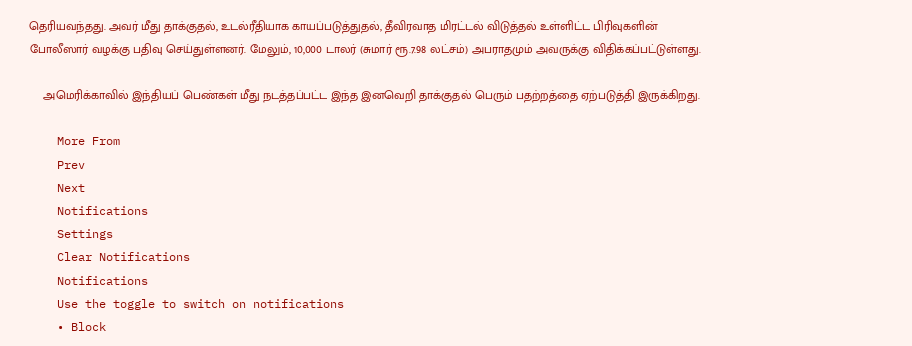தெரியவந்தது. அவர் மீது தாக்குதல், உடல்ரீதியாக காயப்படுத்துதல், தீவிரவாத மிரட்டல் விடுத்தல் உள்ளிட்ட பிரிவுகளின் போலீஸார் வழக்கு பதிவு செய்துள்ளனர். மேலும், 10,000 டாலர் (சுமார் ரூ.7.98 லட்சம்) அபராதமும் அவருக்கு விதிக்கப்பட்டுள்ளது.

    அமெரிக்காவில் இந்தியப் பெண்கள் மீது நடத்தப்பட்ட இந்த இனவெறி தாக்குதல் பெரும் பதற்றத்தை ஏற்படுத்தி இருக்கிறது.

    More From
    Prev
    Next
    Notifications
    Settings
    Clear Notifications
    Notifications
    Use the toggle to switch on notifications
    • Block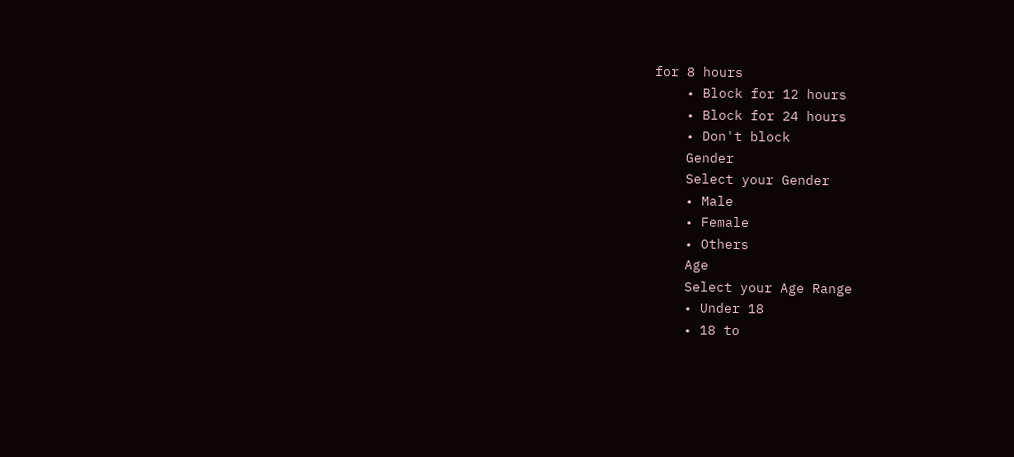for 8 hours
    • Block for 12 hours
    • Block for 24 hours
    • Don't block
    Gender
    Select your Gender
    • Male
    • Female
    • Others
    Age
    Select your Age Range
    • Under 18
    • 18 to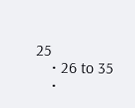25
    • 26 to 35
    •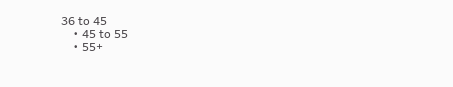36 to 45
    • 45 to 55
    • 55+